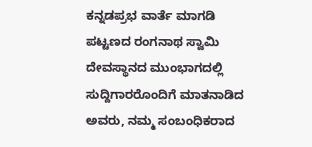ಕನ್ನಡಪ್ರಭ ವಾರ್ತೆ ಮಾಗಡಿ
ಪಟ್ಟಣದ ರಂಗನಾಥ ಸ್ವಾಮಿ ದೇವಸ್ಥಾನದ ಮುಂಭಾಗದಲ್ಲಿ ಸುದ್ದಿಗಾರರೊಂದಿಗೆ ಮಾತನಾಡಿದ ಅವರು, ನಮ್ಮ ಸಂಬಂಧಿಕರಾದ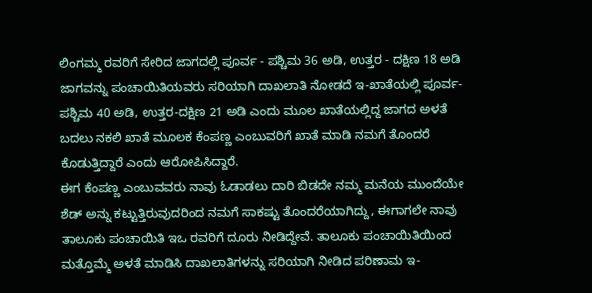ಲಿಂಗಮ್ಮ ರವರಿಗೆ ಸೇರಿದ ಜಾಗದಲ್ಲಿ ಪೂರ್ವ - ಪಶ್ಚಿಮ 36 ಅಡಿ, ಉತ್ತರ - ದಕ್ಷಿಣ 18 ಅಡಿ ಜಾಗವನ್ನು ಪಂಚಾಯಿತಿಯವರು ಸರಿಯಾಗಿ ದಾಖಲಾತಿ ನೋಡದೆ ಇ-ಖಾತೆಯಲ್ಲಿ ಪೂರ್ವ- ಪಶ್ಚಿಮ 40 ಅಡಿ, ಉತ್ತರ-ದಕ್ಷಿಣ 21 ಅಡಿ ಎಂದು ಮೂಲ ಖಾತೆಯಲ್ಲಿದ್ದ ಜಾಗದ ಅಳತೆ ಬದಲು ನಕಲಿ ಖಾತೆ ಮೂಲಕ ಕೆಂಪಣ್ಣ ಎಂಬುವರಿಗೆ ಖಾತೆ ಮಾಡಿ ನಮಗೆ ತೊಂದರೆ ಕೊಡುತ್ತಿದ್ದಾರೆ ಎಂದು ಆರೋಪಿಸಿದ್ದಾರೆ.
ಈಗ ಕೆಂಪಣ್ಣ ಎಂಬುವವರು ನಾವು ಓಡಾಡಲು ದಾರಿ ಬಿಡದೇ ನಮ್ಮ ಮನೆಯ ಮುಂದೆಯೇ ಶೆಡ್ ಅನ್ನು ಕಟ್ಟುತ್ತಿರುವುದರಿಂದ ನಮಗೆ ಸಾಕಷ್ಟು ತೊಂದರೆಯಾಗಿದ್ದು, ಈಗಾಗಲೇ ನಾವು ತಾಲೂಕು ಪಂಚಾಯಿತಿ ಇಒ ರವರಿಗೆ ದೂರು ನೀಡಿದ್ದೇವೆ. ತಾಲೂಕು ಪಂಚಾಯಿತಿಯಿಂದ ಮತ್ತೊಮ್ಮೆ ಅಳತೆ ಮಾಡಿಸಿ ದಾಖಲಾತಿಗಳನ್ನು ಸರಿಯಾಗಿ ನೀಡಿದ ಪರಿಣಾಮ ಇ-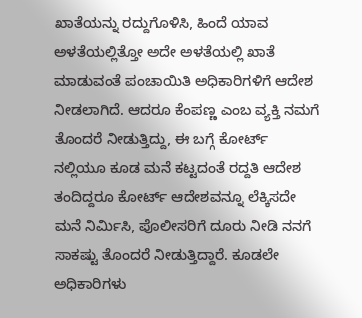ಖಾತೆಯನ್ನು ರದ್ದುಗೊಳಿಸಿ, ಹಿಂದೆ ಯಾವ ಅಳತೆಯಲ್ಲಿತ್ತೋ ಅದೇ ಅಳತೆಯಲ್ಲಿ ಖಾತೆ ಮಾಡುವಂತೆ ಪಂಚಾಯಿತಿ ಅಧಿಕಾರಿಗಳಿಗೆ ಆದೇಶ ನೀಡಲಾಗಿದೆ. ಆದರೂ ಕೆಂಪಣ್ಣ ಎಂಬ ವ್ಯಕ್ತಿ ನಮಗೆ ತೊಂದರೆ ನೀಡುತ್ತಿದ್ದು, ಈ ಬಗ್ಗೆ ಕೋರ್ಟ್ ನಲ್ಲಿಯೂ ಕೂಡ ಮನೆ ಕಟ್ಟದಂತೆ ರದ್ದತಿ ಆದೇಶ ತಂದಿದ್ದರೂ ಕೋರ್ಟ್ ಆದೇಶವನ್ನೂ ಲೆಕ್ಕಿಸದೇ ಮನೆ ನಿರ್ಮಿಸಿ, ಪೊಲೀಸರಿಗೆ ದೂರು ನೀಡಿ ನನಗೆ ಸಾಕಷ್ಟು ತೊಂದರೆ ನೀಡುತ್ತಿದ್ದಾರೆ. ಕೂಡಲೇ ಅಧಿಕಾರಿಗಳು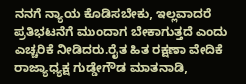ನನಗೆ ನ್ಯಾಯ ಕೊಡಿಸಬೇಕು, ಇಲ್ಲವಾದರೆ ಪ್ರತಿಭಟನೆಗೆ ಮುಂದಾಗ ಬೇಕಾಗುತ್ತದೆ ಎಂದು ಎಚ್ಚರಿಕೆ ನೀಡಿದರು.ರೈತ ಹಿತ ರಕ್ಷಣಾ ವೇದಿಕೆ ರಾಜ್ಯಾಧ್ಯಕ್ಷ ಗುಡ್ಡೇಗೌಡ ಮಾತನಾಡಿ,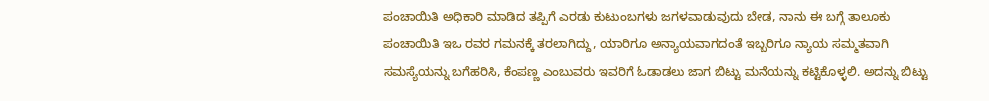ಪಂಚಾಯಿತಿ ಅಧಿಕಾರಿ ಮಾಡಿದ ತಪ್ಪಿಗೆ ಎರಡು ಕುಟುಂಬಗಳು ಜಗಳವಾಡುವುದು ಬೇಡ, ನಾನು ಈ ಬಗ್ಗೆ ತಾಲೂಕು ಪಂಚಾಯಿತಿ ಇಒ ರವರ ಗಮನಕ್ಕೆ ತರಲಾಗಿದ್ದು, ಯಾರಿಗೂ ಅನ್ಯಾಯವಾಗದಂತೆ ಇಬ್ಬರಿಗೂ ನ್ಯಾಯ ಸಮ್ಮತವಾಗಿ ಸಮಸ್ಯೆಯನ್ನು ಬಗೆಹರಿಸಿ, ಕೆಂಪಣ್ಣ ಎಂಬುವರು ಇವರಿಗೆ ಓಡಾಡಲು ಜಾಗ ಬಿಟ್ಟು ಮನೆಯನ್ನು ಕಟ್ಟಿಕೊಳ್ಳಲಿ. ಅದನ್ನು ಬಿಟ್ಟು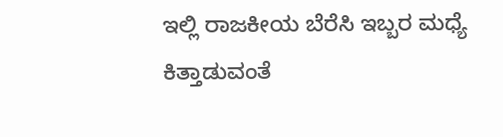ಇಲ್ಲಿ ರಾಜಕೀಯ ಬೆರೆಸಿ ಇಬ್ಬರ ಮಧ್ಯೆ ಕಿತ್ತಾಡುವಂತೆ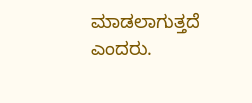ಮಾಡಲಾಗುತ್ತದೆ ಎಂದರು.